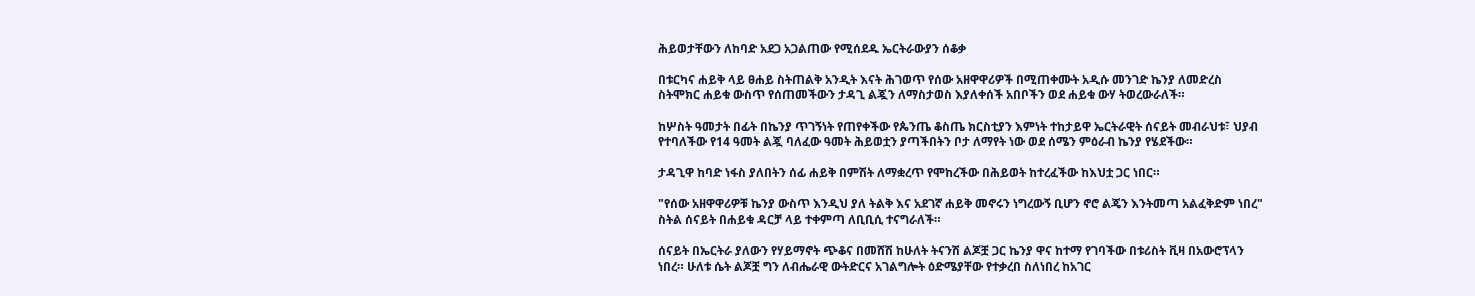ሕይወታቸውን ለከባድ አደጋ አጋልጠው የሚሰደዱ ኤርትራውያን ሰቆቃ

በቱርካና ሐይቅ ላይ ፀሐይ ስትጠልቅ አንዲት እናት ሕገወጥ የሰው አዘዋዋሪዎች በሚጠቀሙት አዲሱ መንገድ ኬንያ ለመድረስ ስትሞክር ሐይቁ ውስጥ የሰጠመችውን ታዳጊ ልጇን ለማስታወስ እያለቀሰች አበቦችን ወደ ሐይቁ ውሃ ትወረውራለች።

ከሦስት ዓመታት በፊት በኬንያ ጥገኝነት የጠየቀችው የጴንጤ ቆስጤ ክርስቲያን እምነት ተከታይዋ ኤርትራዊት ሰናይት መብራህቱ፣ ህያብ የተባለችው የ14 ዓመት ልጇ ባለፈው ዓመት ሕይወቷን ያጣችበትን ቦታ ለማየት ነው ወደ ሰሜን ምዕራብ ኬንያ የሄደችው።

ታዳጊዋ ከባድ ነፋስ ያለበትን ሰፊ ሐይቅ በምሽት ለማቋረጥ የሞከረችው በሕይወት ከተረፈችው ከእህቷ ጋር ነበር።

"የሰው አዘዋዋሪዎቹ ኬንያ ውስጥ እንዲህ ያለ ትልቅ እና አደገኛ ሐይቅ መኖሩን ነግረውኝ ቢሆን ኖሮ ልጄን እንትመጣ አልፈቅድም ነበረ" ስትል ሰናይት በሐይቁ ዳርቻ ላይ ተቀምጣ ለቢቢሲ ተናግራለች።

ሰናይት በኤርትራ ያለውን የሃይማኖት ጭቆና በመሸሽ ከሁለት ትናንሽ ልጆቿ ጋር ኬንያ ዋና ከተማ የገባችው በቱሪስት ቪዛ በአውሮፕላን ነበረ። ሁለቱ ሴት ልጆቿ ግን ለብሔራዊ ውትድርና አገልግሎት ዕድሜያቸው የተቃረበ ስለነበረ ከአገር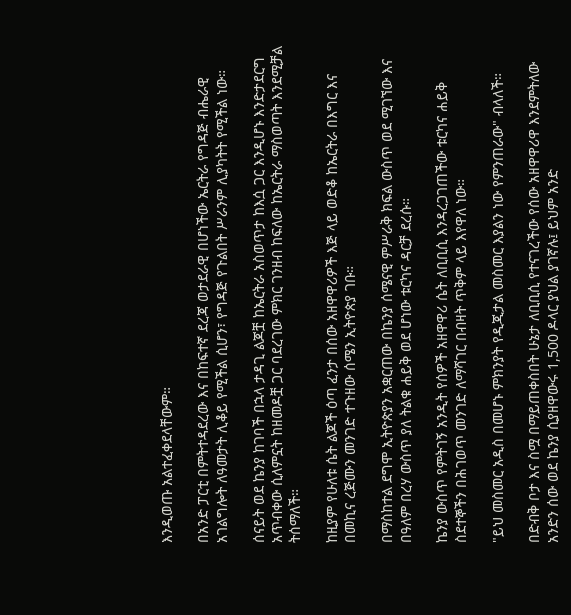እንዲወጡ አልተፈቀደላቸውም።

በአንድ ፓርቲ በምትተዳደረው እና በከፍተኛ ደረጃ ወታደራዊ በሆነችው ኤርትራ የግዳጅ ብሔራዊ አገልግሎት ለዓመታት ሊቆይ የሚችል ሲሆን፣ የግዳጅ የጉልበት ሥራንም ሊያካትት የሚችል ነው።

ሰናይት ወደ ኬንያ ከገባች በኋላ ታዳጊ ልጆቿ ከኤርትራ አስወጥታ ከእሷ ጋር እንዲሆኑ እንድታደርግ አጥብቀው ሲለምኗት ከዘመዶቿ ጋር ባደረገው ምክር ገንዘብ ከፍለው ከኤርትራ ማስወጣት እንደሚቻል ትሰማለች።

ከዚያም የሁለቱ ሴት ልጆች ዕጣ ፈንታ በሰው አዘዋዋሪዎች እጅ ላይ ወድቆ ከኤርትራ በእግር እና በመኪና ረጅሙን መንገድ ተጉዘው ሰሜን ኢትዮጵያ ገቡ።

በማስከተል ደግሞ ኢትዮጵያን አቋርጠው በኬንያ ሰሜናዊ ምሥራቅ ክፍል ውስጥ ወደ ሚገኘው እና በዓለም በረሃ ውስጥ ያለ ትልቁ ሐይቅ ወደ ሆነው ቱርካና ዳርቻ ደረሱ።

ኬንያ ውስጥ የምትገኝ አንዲት የሰዎች አዘዋዋሪ ሴት ለቢቢሲ እንዳረጋገጠችው ቱርካና ሐይቅ ስደተኞችን በሕገወጥ መንገድ ለማሻገር በብዛት ጥቅም ላይ እየዋለ ነው።

"ይህ መስመር አዲስ በመሆኑ ምክንያት የዲጂታል መስመር እያልን ነው የምንጠራው" ብላለች።

በድብቅ ቦታ እና ስሟ በማይጠቀስበት ሁኔታ ለቢቢሲ የተናገረችው የሰው አዘዋዋሪዋ እንደምትለው አንድን ሰው ወደ ኬንያ ሲያዘዋውሩ 1,500 ዶላር ያህል ያገኛሉ፤ ይህም አንድ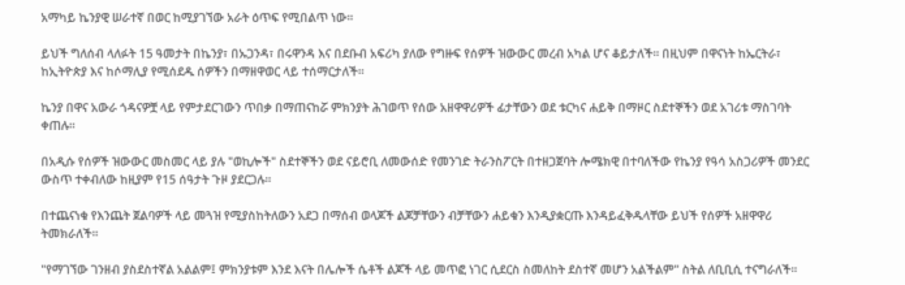አማካይ ኬንያዊ ሠራተኛ በወር ከሚያገኘው አራት ዕጥፍ የሚበልጥ ነው።

ይህች ግለሰብ ላለፉት 15 ዓመታት በኬንያ፣ በኡጋንዳ፣ በሩዋንዳ እና በደቡብ አፍሪካ ያለው የግዙፍ የሰዎች ዝውውር መረብ አካል ሆና ቆይታለች። በዚህም በዋናነት ከኤርትራ፣ ከኢትዮጵያ እና ከሶማሊያ የሚሰደዱ ሰዎችን በማዘዋወር ላይ ተሰማርታለች።

ኬንያ በዋና አውራ ጎዳናዎቿ ላይ የምታደርገውን ጥበቃ በማጠናከሯ ምክንያት ሕገወጥ የሰው አዘዋዋሪዎች ፊታቸውን ወደ ቱርካና ሐይቅ በማዞር ስደተኞችን ወደ አገሪቱ ማስገባት ቀጠሉ።

በአዲሱ የሰዎች ዝውውር መስመር ላይ ያሉ "ወኪሎች" ስደተኞችን ወደ ናይሮቢ ለመውሰድ የመንገድ ትራንስፖርት በተዘጋጀባት ሎሜክዊ በተባለችው የኬንያ የዓሳ አስጋሪዎች መንደር ውስጥ ተቀብለው ከዚያም የ15 ሰዓታት ጉዞ ያደርጋሉ።

በተጨናነቁ የእንጨት ጀልባዎች ላይ መጓዝ የሚያስከትለውን አደጋ በማሰብ ወላጆች ልጆቻቸውን ብቻቸውን ሐይቁን እንዲያቋርጡ እንዳይፈቅዱላቸው ይህች የሰዎች አዘዋዋሪ ትመክራለች።

"የማገኘው ገንዘብ ያስደስተኛል አልልም፤ ምክንያቱም እንደ እናት በሌሎች ሴቶች ልጆች ላይ መጥፎ ነገር ሲደርስ ስመለከት ደስተኛ መሆን አልችልም" ስትል ለቢቢሲ ተናግራለች።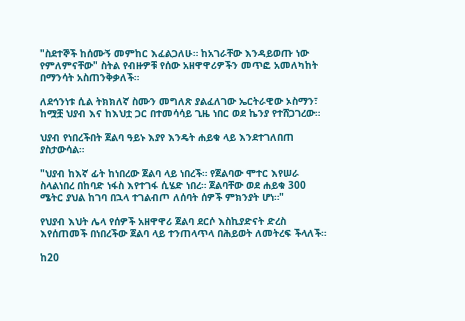"ስደተኞች ከሰሙኝ መምከር እፈልጋለሁ። ከአገራቸው እንዳይወጡ ነው የምለምናቸው" ስትል የብዙዎቹ የሰው አዘዋዋሪዎችን መጥፎ አመለካከት በማንሳት አስጠንቅቃለች።

ለደኅንነቱ ሲል ትክክለኛ ስሙን መግለጽ ያልፈለገው ኤርትራዊው ኦስማን፣ ከሟቿ ህያብ እና ከእህቷ ጋር በተመሳሳይ ጊዜ ነበር ወደ ኬንያ የተሸጋገረው።

ህያብ የነበረችበት ጀልባ ዓይኑ እያየ እንዴት ሐይቁ ላይ እንደተገለበጠ ያስታውሳል።

"ህያብ ከእኛ ፊት ከነበረው ጀልባ ላይ ነበረች። የጀልባው ሞተር እየሠራ ስላልነበረ በከባድ ነፋስ እየተገፋ ሲሄድ ነበረ። ጀልባቸው ወደ ሐይቁ 300 ሜትር ያህል ከገባ በኋላ ተገልብጦ ለሰባት ሰዎች ምክንያት ሆነ።"

የህያብ እህት ሌላ የሰዎች አዘዋዋሪ ጀልባ ደርሶ እስኪያድናት ድረስ እየሰጠመች በነበረችው ጀልባ ላይ ተንጠላጥላ በሕይወት ለመትረፍ ችላለች።

ከ20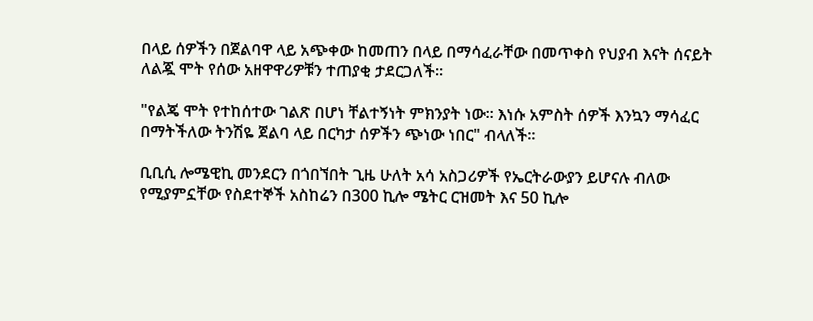በላይ ሰዎችን በጀልባዋ ላይ አጭቀው ከመጠን በላይ በማሳፈራቸው በመጥቀስ የህያብ እናት ሰናይት ለልጇ ሞት የሰው አዘዋዋሪዎቹን ተጠያቂ ታደርጋለች።

"የልጄ ሞት የተከሰተው ገልጽ በሆነ ቸልተኝነት ምክንያት ነው። እነሱ አምስት ሰዎች እንኳን ማሳፈር በማትችለው ትንሽዬ ጀልባ ላይ በርካታ ሰዎችን ጭነው ነበር" ብላለች።

ቢቢሲ ሎሜዊኪ መንደርን በጎበኘበት ጊዜ ሁለት አሳ አስጋሪዎች የኤርትራውያን ይሆናሉ ብለው የሚያምኗቸው የስደተኞች አስከሬን በ300 ኪሎ ሜትር ርዝመት እና 50 ኪሎ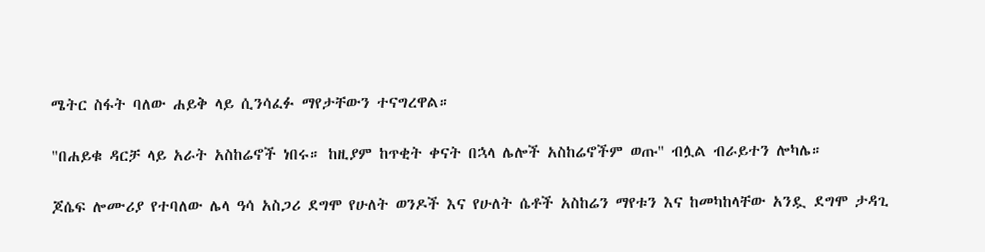ሜትር ስፋት ባለው ሐይቅ ላይ ሲንሳፈፉ ማየታቸውን ተናግረዋል።

"በሐይቁ ዳርቻ ላይ አራት አስከሬኖች ነበሩ። ከዚያም ከጥቂት ቀናት በኋላ ሌሎች አስከሬኖችም ወጡ" ብሏል ብራይተን ሎካሌ።

ጆሴፍ ሎሙሪያ የተባለው ሌላ ዓሳ አስጋሪ ደግሞ የሁለት ወንዶች እና የሁለት ሴቶች አስከሬን ማየቱን እና ከመካከላቸው አንዷ ደግሞ ታዳጊ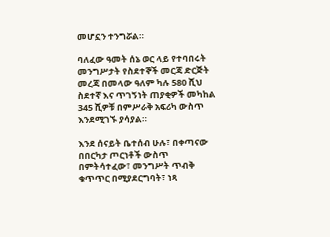መሆኗን ተንግሯል።

ባለፈው ዓመት ሰኔ ወር ላይ የተባበሩት መንግሥታት የስደተኞች መርጃ ድርጅት መረጃ በመላው ዓለም ካሉ 580 ሺህ ስደተኛ እና ጥገኝነት ጠያቂዎች መካከል 345 ሺዎቹ በምሥራቅ አፍሪካ ውስጥ እንደሚገኙ ያሳያል።

እንደ ሰናይት ቤተሰብ ሁሉ፣ በቀጣናው በበርካታ ጦርነቶች ውስጥ በምትሳተፈው፣ መንግሥት ጥብቅ ቁጥጥር በሚያደርግባት፣ ነጻ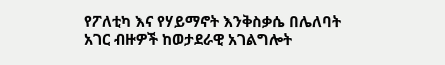የፖለቲካ እና የሃይማኖት እንቅስቃሴ በሌለባት አገር ብዙዎች ከወታደራዊ አገልግሎት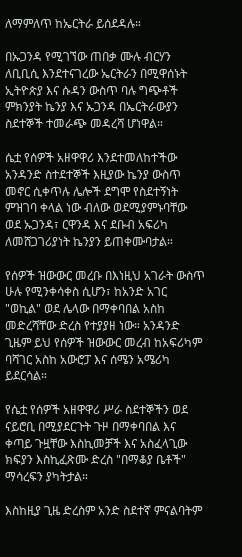ለማምለጥ ከኤርትራ ይሰደዳሉ።

በኡጋንዳ የሚገኘው ጠበቃ ሙሉ ብርሃን ለቢቢሲ እንደተናገረው ኤርትራን በሚዋሰኑት ኢትዮጵያ እና ሱዳን ውስጥ ባሉ ግጭቶች ምክንያት ኬንያ እና ኡጋንዳ በኤርትራውያን ስደተኞች ተመራጭ መዳረሻ ሆነዋል።

ሴቷ የሰዎች አዘዋዋሪ እንደተመለከተችው አንዳንድ ስተደተኞች እዚያው ኬንያ ውስጥ መኖር ሲቀጥሉ ሌሎች ደግሞ የስደተኝነት ምዝገባ ቀላል ነው ብለው ወደሚያምኑባቸው ወደ ኡጋንዳ፣ ርዋንዳ እና ደቡብ አፍሪካ ለመሸጋገሪያነት ኬንያን ይጠቀሙባታል።

የሰዎች ዝውውር መረቡ በእነዚህ አገራት ውስጥ ሁሉ የሚንቀሳቀስ ሲሆን፣ ከአንድ አገር "ወኪል" ወደ ሌላው በማቀባበል አስከ መድረሻቸው ድረስ የተያያዘ ነው። አንዳንድ ጊዜም ይህ የሰዎች ዝውውር መረብ ከአፍሪካም ባሻገር አስከ አውሮፓ እና ሰሜን አሜሪካ ይደርሳል።

የሴቷ የሰዎች አዘዋዋሪ ሥራ ስደተኞችን ወደ ናይሮቢ በሚያደርጉት ጉዞ በማቀባበል እና ቀጣይ ጉዟቸው እስኪመቻች እና አስፈላጊው ክፍያን እስኪፈጽሙ ድረስ "በማቆያ ቤቶች" ማሳረፍን ያካትታል።

እስከዚያ ጊዜ ድረስም አንድ ስደተኛ ምናልባትም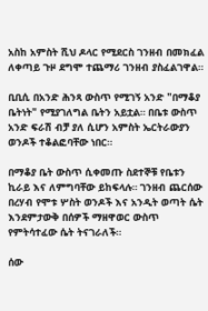አስከ አምስት ሺህ ዶላር የሚደርስ ገንዘብ በመክፈል ለቀጣይ ጉዞ ደግሞ ተጨማሪ ገንዘብ ያስፈልገዋል።

ቢቢሲ በአንድ ሕንጻ ውስጥ የሚገኝ አንድ "በማቆያ ቤትነት" የሚያገለግል ቤትን አይቷል። በቤቱ ውስጥ አንድ ፍራሽ ብቻ ያለ ሲሆን አምስት ኤርትራውያን ወንዶች ተቆልፎባቸው ነበር።

በማቆያ ቤት ውስጥ ሲቀመጡ ስደተኞቹ የቤቱን ኪራይ እና ለምግባቸው ይከፍላሉ። ገንዘብ ጨርሰው በረሃብ የሞቱ ሦስት ወንዶች እና አንዲት ወጣት ሴት እንደምታውቅ በሰዎች ማዘዋወር ውስጥ የምትሳተፈው ሴት ትናገራለች።

ሰው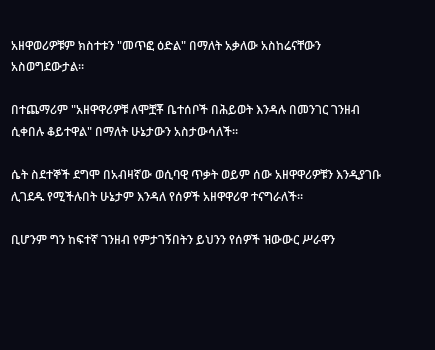አዘዋወሪዎቹም ክስተቱን "መጥፎ ዕድል" በማለት አቃለው አስከሬናቸውን አስወግደውታል።

በተጨማሪም "አዘዋዋሪዎቹ ለሞቿቾ ቤተሰቦች በሕይወት እንዳሉ በመንገር ገንዘብ ሲቀበሉ ቆይተዋል" በማለት ሁኔታውን አስታውሳለች።

ሴት ስደተኞች ደግሞ በአብዛኛው ወሲባዊ ጥቃት ወይም ሰው አዘዋዋሪዎቹን እንዲያገቡ ሊገደዱ የሚችሉበት ሁኔታም እንዳለ የሰዎች አዘዋዋሪዋ ተናግራለች።

ቢሆንም ግን ከፍተኛ ገንዘብ የምታገኝበትን ይህንን የሰዎች ዝውውር ሥራዋን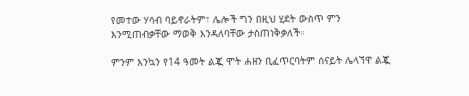የመተው ሃሳብ ባይኖራትም፣ ሌሎች ግን በዚህ ሂደት ውስጥ ምን እንሚጠብቃቸው ማወቅ እንዳለባቸው ታስጠነቅቃለች።

ምንም እንኳን የ14 ዓመት ልጇ ሞት ሐዘን ቢፈጥርባትም ሰናይት ሌላኘዋ ልጇ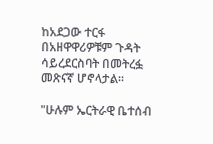ከአደጋው ተርፋ በአዘዋዋሪዎቹም ጉዳት ሳይረደርስባት በመትረፏ መጽናኛ ሆኖላታል።

"ሁሉም ኤርትራዊ ቤተሰብ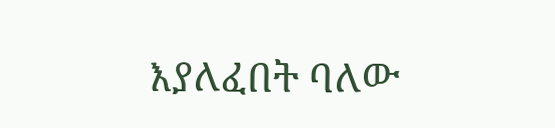እያለፈበት ባለው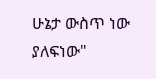ሁኔታ ውስጥ ነው ያለፍነው"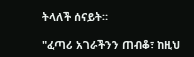ትላለች ሰናይት።

"ፈጣሪ አገራችንን ጠብቆ፣ ከዚህ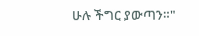ሁሉ ችግር ያውጣን።"